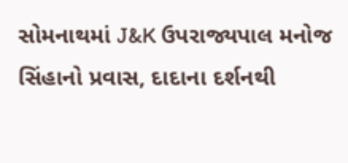સોમનાથમાં J&K ઉપરાજ્યપાલ મનોજ સિંહાનો પ્રવાસ, દાદાના દર્શનથી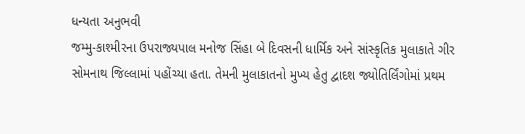ધન્યતા અનુભવી
જમ્મુ-કાશ્મીરના ઉપરાજ્યપાલ મનોજ સિંહા બે દિવસની ધાર્મિક અને સાંસ્કૃતિક મુલાકાતે ગીર સોમનાથ જિલ્લામાં પહોંચ્યા હતા. તેમની મુલાકાતનો મુખ્ય હેતુ દ્વાદશ જ્યોતિર્લિંગોમાં પ્રથમ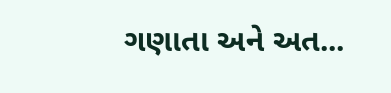ગણાતા અને અત...